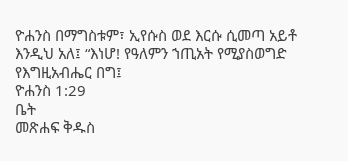ዮሐንስ በማግስቱም፣ ኢየሱስ ወደ እርሱ ሲመጣ አይቶ እንዲህ አለ፤ “እነሆ! የዓለምን ኀጢአት የሚያስወግድ የእግዚአብሔር በግ፤
ዮሐንስ 1:29
ቤት
መጽሐፍ ቅዱስ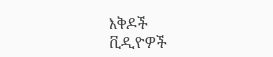እቅዶች
ቪዲዮዎች